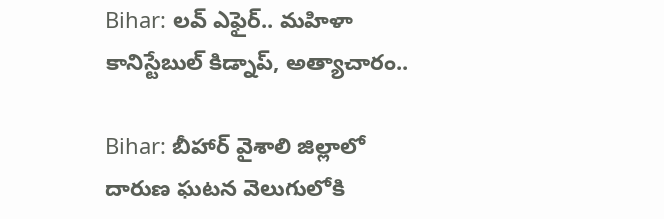Bihar: లవ్ ఎఫైర్.. మహిళా కానిస్టేబుల్ కిడ్నాప్, అత్యాచారం..

Bihar: బీహార్ వైశాలి జిల్లాలో దారుణ ఘటన వెలుగులోకి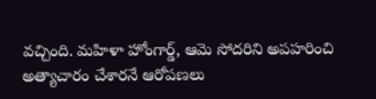వచ్చింది. మహిళా హోంగార్డ్, ఆమె సోదరిని అపహరించి అత్యాచారం చేశారనే ఆరోపణలు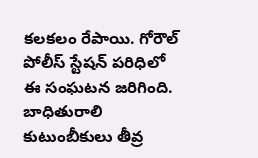కలకలం రేపాయి. గోరౌల్ పోలీస్ స్టేషన్ పరిధిలో ఈ సంఘటన జరిగింది. బాధితురాలి కుటుంబీకులు తీవ్ర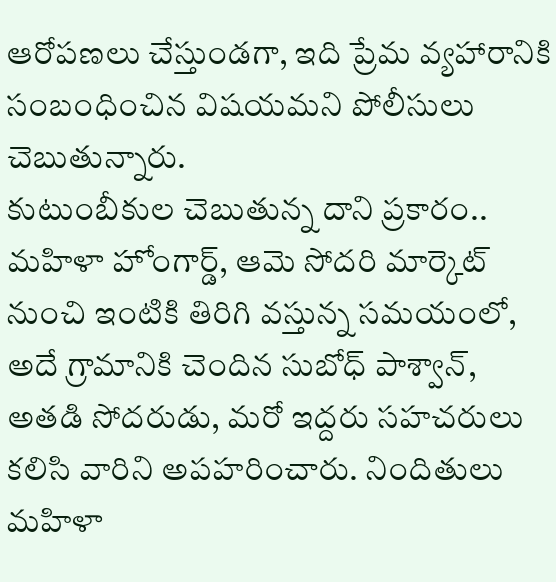ఆరోపణలు చేస్తుండగా, ఇది ప్రేమ వ్యహారానికి సంబంధించిన విషయమని పోలీసులు చెబుతున్నారు.
కుటుంబీకుల చెబుతున్న దాని ప్రకారం.. మహిళా హోంగార్డ్, ఆమె సోదరి మార్కెట్ నుంచి ఇంటికి తిరిగి వస్తున్న సమయంలో, అదే గ్రామానికి చెందిన సుబోధ్ పాశ్వాన్, అతడి సోదరుడు, మరో ఇద్దరు సహచరులు కలిసి వారిని అపహరించారు. నిందితులు మహిళా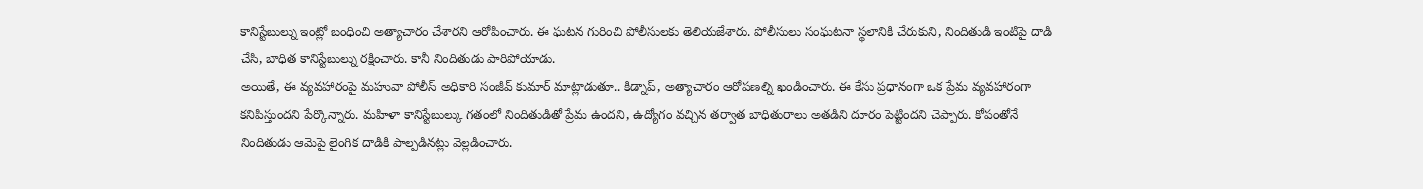కానిస్టేబుల్ను ఇంట్లో బంధించి అత్యాచారం చేశారని ఆరోపించారు. ఈ ఘటన గురించి పోలీసులకు తెలియజేశారు. పోలీసులు సంఘటనా స్థలానికి చేరుకుని, నిందితుడి ఇంటిపై దాడి చేసి, బాధిత కానిస్టేబుల్ను రక్షించారు. కానీ నిందితుడు పారిపోయాడు.
అయితే, ఈ వ్యవహారంపై మహువా పోలీస్ అధికారి సంజీవ్ కుమార్ మాట్లాడుతూ.. కిడ్నాప్, అత్యాచారం ఆరోపణల్ని ఖండించారు. ఈ కేసు ప్రధానంగా ఒక ప్రేమ వ్యవహారంగా కనిపిస్తుందని పేర్కొన్నారు. మహిళా కానిస్టేబుల్కు గతంలో నిందితుడితో ప్రేమ ఉందని, ఉద్యోగం వచ్చిన తర్వాత బాధితురాలు అతడిని దూరం పెట్టిందని చెప్పారు. కోపంతోనే నిందితుడు ఆమెపై లైంగిక దాడికి పాల్పడినట్లు వెల్లడించారు.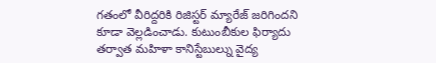గతంలో వీరిద్దరికి రిజిస్టర్ మ్యారేజ్ జరిగిందని కూడా వెల్లడించాడు. కుటుంబీకుల ఫిర్యాదు తర్వాత మహిళా కానిస్టేబుల్ను వైద్య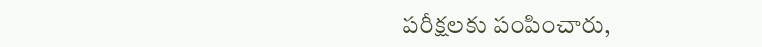పరీక్షలకు పంపించారు,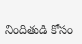నిందితుడి కోసం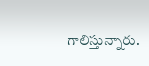గాలిస్తున్నారు.